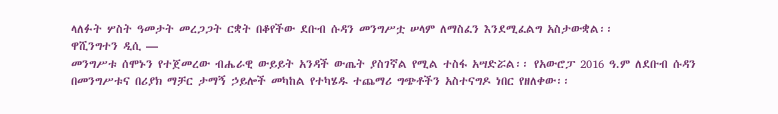ላለፉት ሦስት ዓመታት መረጋጋት ርቋት በቆየችው ደቡብ ሱዳን መንግሥቷ ሠላም ለማስፈን እንደሚፈልግ አስታውቋል፡፡
ዋሺንግተን ዲሲ —
መንግሥቱ ሰሞኑን የተጀመረው ብሔራዊ ውይይት አንዳች ውጤት ያስገኛል የሚል ተስፋ አሣድሯል፡፡ የአውሮፓ 2016 ዓ.ም ለደቡብ ሱዳን በመንግሥቱና በሪያክ ማቻር ታማኝ ኃይሎች መካከል የተካሄዱ ተጨማሪ ግጭቶችን አስተናግዶ ነበር የዘለቀው፡፡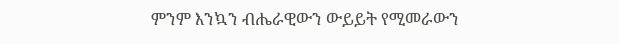ምንም እንኳን ብሔራዊውን ውይይት የሚመራውን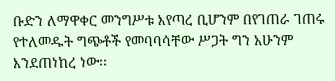ቡድን ለማዋቀር መንግሥቱ እየጣረ ቢሆንም በየገጠራ ገጠሩ የተለመዱት ግጭቶች የመባባሳቸው ሥጋት ግን አሁንም እንደጠነከረ ነው፡፡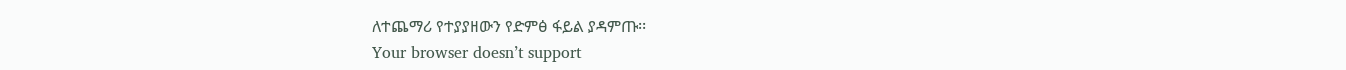ለተጨማሪ የተያያዘውን የድምፅ ፋይል ያዳምጡ፡፡
Your browser doesn’t support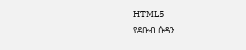HTML5
የደቡብ ሱዳን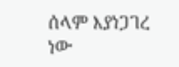ሰላም እያነጋገረ ነው